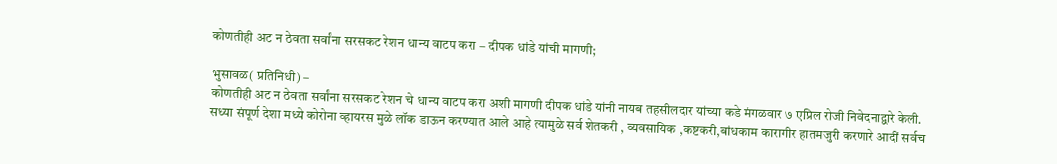कोणतीही अट न ठेवता सर्वांना सरसकट रेशन धान्य वाटप करा – दीपक धांडे यांची मागणी;

भुसावळ( प्रतिनिधी) –
कोणतीही अट न ठेवता सर्वांना सरसकट रेशन चे धान्य वाटप करा अशी मागणी दीपक धांडे यांनी नायब तहसीलदार यांच्या कडे मंगळवार ७ एप्रिल रोजी निवेदनाद्वारे केली.
सध्या संपूर्ण देशा मध्ये कोरोना व्हायरस मुळे लॉक डाऊन करण्यात आले आहे त्यामुळे सर्व शेतकरी , व्यवसायिक ,कष्टकरी,बांधकाम कारागीर हातमजुरी करणारे आदीं सर्वच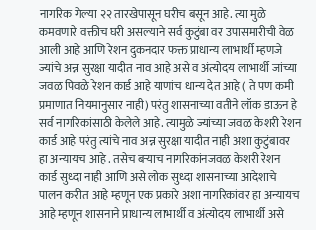नागरिक गेल्या २२ तारखेपासून घरीच बसून आहे. त्या मुळे कमवणारे वक्तीच घरी असल्याने सर्व कुटुंबा वर उपासमारीची वेळ आली आहे आणि रेशन दुकनदार फक्त प्राधान्य लाभार्थी म्हणजे ज्यांचे अन्न सुरक्षा यादीत नाव आहे असे व अंत्योदय लाभार्थी जांच्या जवळ पिवळे रेशन कार्ड आहे याणांच धान्य देत आहे ( ते पण कमी प्रमाणात नियमानुसार नाही) परंतु शासनाच्या वतीने लॉक डाऊन हे सर्व नागरिकांसाठी केलेले आहे. त्यामुळे ज्यांच्या जवळ केशरी रेशन कार्ड आहे परंतु त्यांचे नाव अन्न सुरक्षा यादीत नाही अशा कुटुंबावर हा अन्यायच आहे . तसेच बऱ्याच नागरिकांनजवळ केशरी रेशन कार्ड सुध्दा नाही आणि असे लोक सुध्दा शासनाच्या आदेशाचे पालन करीत आहे म्हणून एक प्रकारे अशा नागरिकांवर हा अन्यायच आहे म्हणून शासनाने प्राधान्य लाभार्थी व अंत्योदय लाभार्थी असे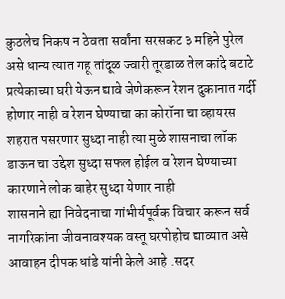कुठलेच निकष न ठेवता सर्वांना सरसकट ३ महिने पुरेल असे धान्य त्यात गहू तांदूळ ज्वारी तूरडाळ तेल कांदे बटाटे प्रत्येकाच्या घरी येऊन द्यावे जेणेकरून रेशन दुकानात गर्दी होणार नाही व रेशन घेण्याचा का कोरॉना चा व्हायरस शहरात पसरणार सुध्दा नाही त्या मुळे शासनाचा लॉक डाऊन चा उद्देश सुध्दा सफल होईल व रेशन घेण्याच्या कारणाने लोक बाहेर सुध्दा येणार नाही
शासनाने ह्या निवेदनाचा गांभीर्यपूर्वक विचार करून सर्व नागरिकांना जीवनावश्यक वस्तू घरपोहोच द्याव्यात असे आवाहन दीपक धांडे यांनी केले आहे .सदर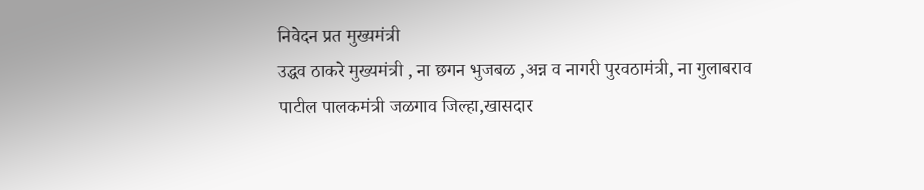निवेदन प्रत मुख्यमंत्री
उद्धव ठाकरे मुख्यमंत्री , ना छगन भुजबळ ,अन्न व नागरी पुरवठामंत्री, ना गुलाबराव पाटील पालकमंत्री जळगाव जिल्हा,खासदार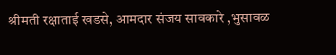श्रीमती रक्षाताई खडसे, आमदार संजय सावकारे ,भुसावळ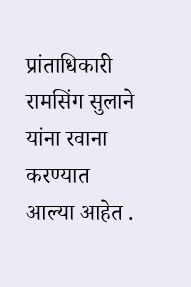प्रांताधिकारी रामसिंग सुलाने यांना रवाना करण्यात आल्या आहेत .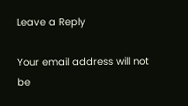Leave a Reply

Your email address will not be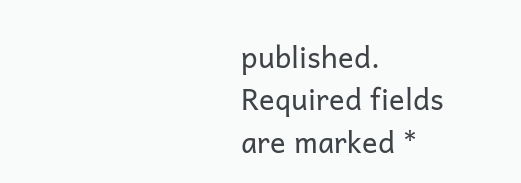published. Required fields are marked *